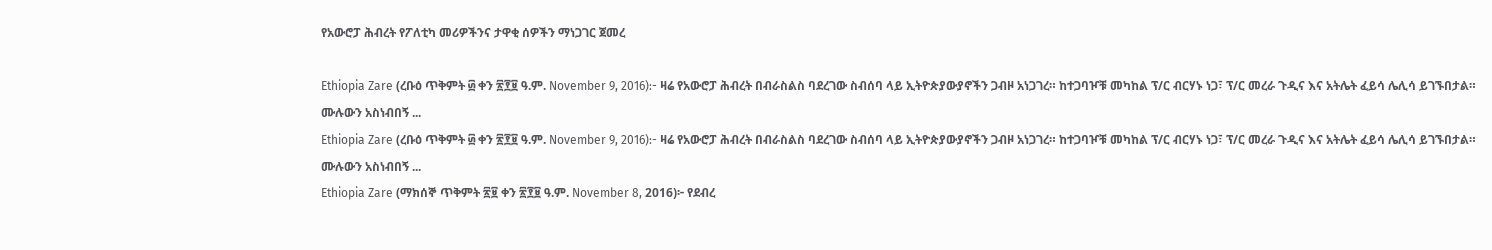የአውሮፓ ሕብረት የፖለቲካ መሪዎችንና ታዋቂ ሰዎችን ማነጋገር ጀመረ

Ethiopia Zare (ረቡዕ ጥቅምት ፴ ቀን ፳፻፱ ዓ.ም. November 9, 2016):- ዛሬ የአውሮፓ ሕብረት በብራስልስ ባደረገው ስብሰባ ላይ ኢትዮጵያውያኖችን ጋብዞ አነጋገረ። ከተጋባዦቹ መካከል ፕ/ር ብርሃኑ ነጋ፣ ፕ/ር መረራ ጉዲና እና አትሌት ፈይሳ ሌሊሳ ይገኙበታል።
ሙሉውን አስነብበኝ ...
Ethiopia Zare (ረቡዕ ጥቅምት ፴ ቀን ፳፻፱ ዓ.ም. November 9, 2016):- ዛሬ የአውሮፓ ሕብረት በብራስልስ ባደረገው ስብሰባ ላይ ኢትዮጵያውያኖችን ጋብዞ አነጋገረ። ከተጋባዦቹ መካከል ፕ/ር ብርሃኑ ነጋ፣ ፕ/ር መረራ ጉዲና እና አትሌት ፈይሳ ሌሊሳ ይገኙበታል።
ሙሉውን አስነብበኝ ...
Ethiopia Zare (ማክሰኞ ጥቅምት ፳፱ ቀን ፳፻፱ ዓ.ም. November 8, 2016)፦ የደብረ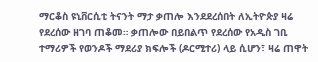ማርቆስ ዩኒቨርሲቲ ትናንት ማታ ቃጠሎ እንደደረሰበት ለኢትዮጵያ ዛሬ የደረሰው ዘገባ ጠቆመ። ቃጠሎው በይበልጥ የደረሰው የአዲስ ገቢ ተማሪዎች የወንዶች ማደሪያ ክፍሎች (ዶርሚተሪ) ላይ ሲሆን፣ ዛሬ ጠዋት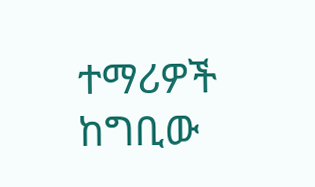ተማሪዎች ከግቢው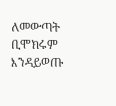ለመውጣት ቢሞክሩም እንዳይወጡ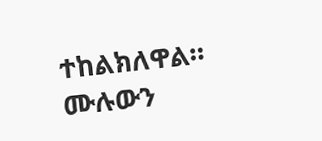ተከልክለዋል።
ሙሉውን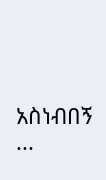አስነብበኝ ...